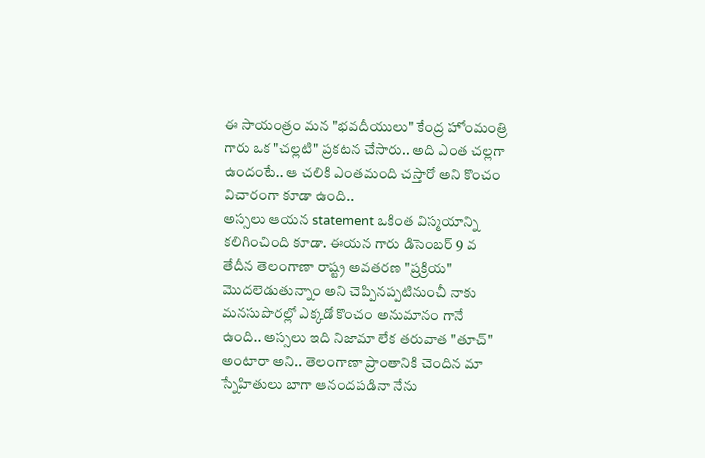ఈ సాయంత్రం మన "భవదీయులు" కేంద్ర హోంమంత్రి గారు ఒక "చల్లటి" ప్రకటన చేసారు.. అది ఎంత చల్లగా ఉందంటే.. ఆ చలికి ఎంతమంది చస్తారో అని కొంచం విచారంగా కూడా ఉంది..
అస్సలు ఆయన statement ఒకింత విస్మయాన్ని కలిగించింది కూడా. ఈయన గారు డిసెంబర్ 9 వ తేదీన తెలంగాణా రాష్ట్ర అవతరణ "ప్రక్రియ" మొదలెడుతున్నాం అని చెప్పినప్పటినుంచీ నాకు మనసుపొరల్లో ఎక్కడో కొంచం అనుమానం గానే ఉంది.. అస్సలు ఇది నిజామా లేక తరువాత "తూచ్" అంటారా అని.. తెలంగాణా ప్రాంతానికి చెందిన మా స్నేహితులు బాగా ఆనందపడినా నేను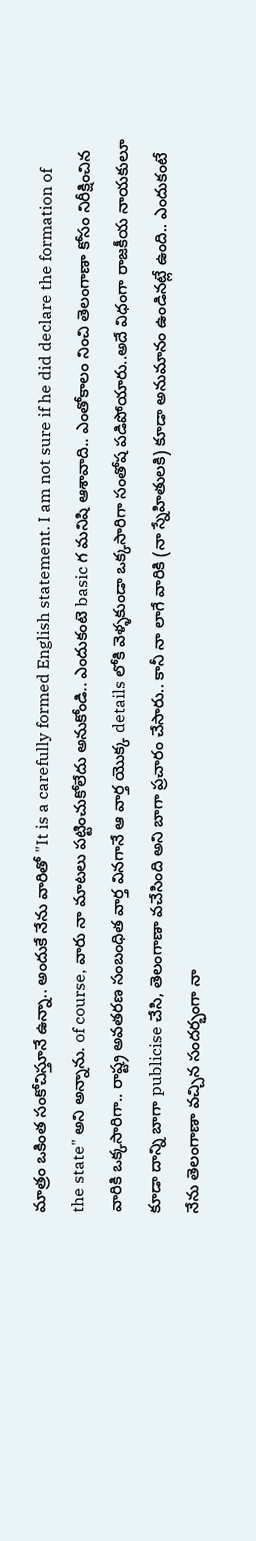మాత్రం ఒకింత సంకోచిస్తూనే ఉన్నా.. అందుకే నేను వారితో "It is a carefully formed English statement. I am not sure if he did declare the formation of the state" అని అన్నాను. of course, వారు నా మాటలు పట్టించుకోలేదు అనుకోండి.. ఎందుకంటె basic గ మనిషి ఆశావాది.. ఎంతోకాలం నించి తెలంగాణా కోసం నిరీక్షించిన వారికి ఒక్కసారిగా.. రాష్ట్ర అవతరణ సంబంధిత వార్త వినగానే ఆ వార్త యొక్క details లోకి వెళ్ళకుండా ఒక్కసారిగా సంతోష పడిపోయారు..అదే విధంగా రాజకీయ నాయకులూ కూడా దాన్ని బాగా publicise చేసి, తెలంగాణా వచేసింది అని బాగా ప్రచారం చేసారు.. కానీ నా లాగే వారికి (నా స్నేహితులకి) కూడా అనుమానం ఉండినట్లే ఉంది.. ఎందుకంటే నేను తెలంగాణా వచ్చిన సందర్భంగా నా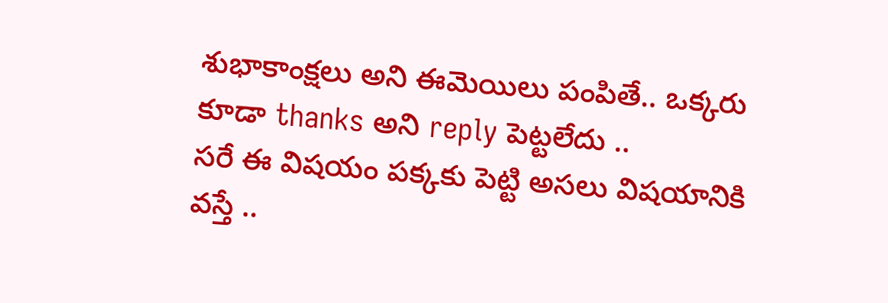శుభాకాంక్షలు అని ఈమెయిలు పంపితే.. ఒక్కరు కూడా thanks అని reply పెట్టలేదు ..
సరే ఈ విషయం పక్కకు పెట్టి అసలు విషయానికి వస్తే ..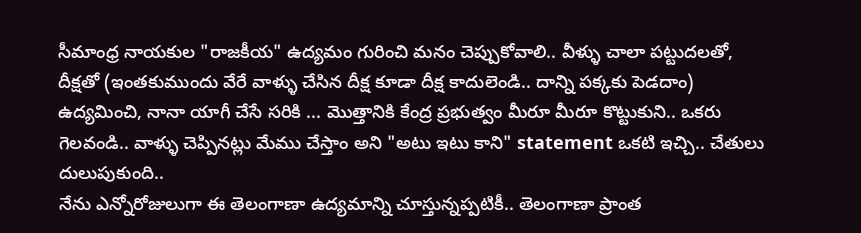సీమాంధ్ర నాయకుల "రాజకీయ" ఉద్యమం గురించి మనం చెప్పుకోవాలి.. వీళ్ళు చాలా పట్టుదలతో, దీక్షతో (ఇంతకుముందు వేరే వాళ్ళు చేసిన దీక్ష కూడా దీక్ష కాదులెండి.. దాన్ని పక్కకు పెడదాం) ఉద్యమించి, నానా యాగీ చేసే సరికి ... మొత్తానికి కేంద్ర ప్రభుత్వం మీరూ మీరూ కొట్టుకుని.. ఒకరు గెలవండి.. వాళ్ళు చెప్పినట్లు మేము చేస్తాం అని "అటు ఇటు కాని" statement ఒకటి ఇచ్చి.. చేతులు దులుపుకుంది..
నేను ఎన్నోరోజులుగా ఈ తెలంగాణా ఉద్యమాన్ని చూస్తున్నప్పటికీ.. తెలంగాణా ప్రాంత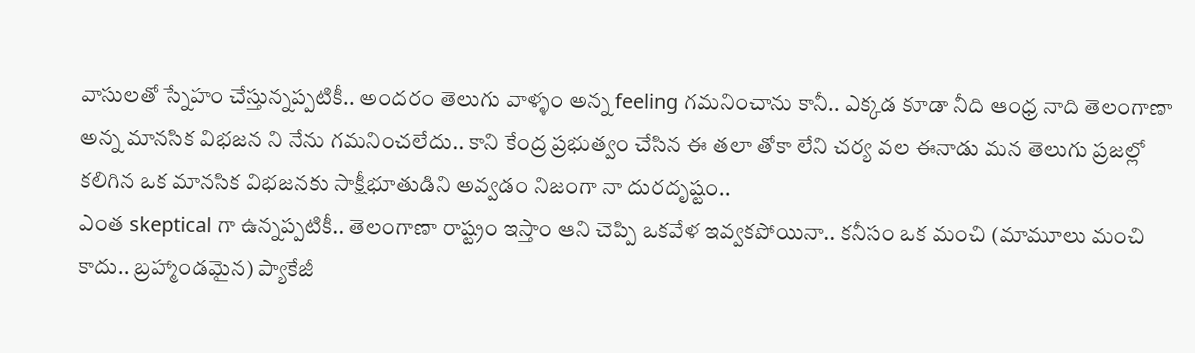వాసులతో స్నేహం చేస్తున్నప్పటికీ.. అందరం తెలుగు వాళ్ళం అన్న feeling గమనించాను కానీ.. ఎక్కడ కూడా నీది ఆంధ్ర నాది తెలంగాణా అన్న మానసిక విభజన ని నేను గమనించలేదు.. కాని కేంద్ర ప్రభుత్వం చేసిన ఈ తలా తోకా లేని చర్య వల ఈనాడు మన తెలుగు ప్రజల్లో కలిగిన ఒక మానసిక విభజనకు సాక్షీభూతుడిని అవ్వడం నిజంగా నా దురదృష్టం..
ఎంత skeptical గా ఉన్నప్పటికీ.. తెలంగాణా రాష్ట్రం ఇస్తాం ఆని చెప్పి ఒకవేళ ఇవ్వకపోయినా.. కనీసం ఒక మంచి (మామూలు మంచి కాదు.. బ్రహ్మాండమైన) ప్యాకేజీ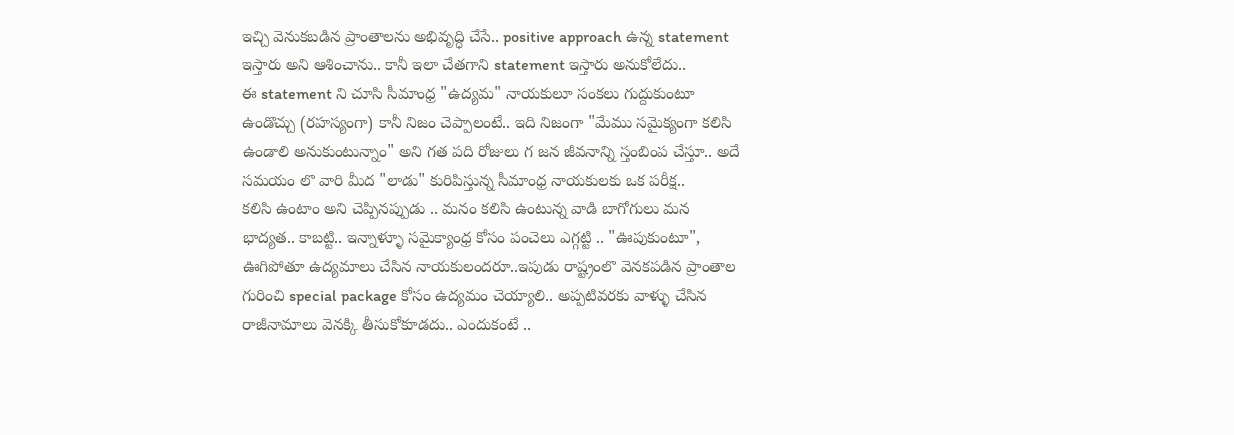ఇచ్చి వెనుకబడిన ప్రాంతాలను అభివృద్ధి చేసే.. positive approach ఉన్న statement ఇస్తారు అని ఆశించాను.. కానీ ఇలా చేతగాని statement ఇస్తారు అనుకోలేదు..
ఈ statement ని చూసి సీమాంధ్ర "ఉద్యమ" నాయకులూ సంకలు గుద్దుకుంటూ ఉండొచ్చు (రహస్యంగా) కానీ నిజం చెప్పాలంటే.. ఇది నిజంగా "మేము సమైక్యంగా కలిసి ఉండాలి అనుకుంటున్నాం" అని గత పది రోజులు గ జన జీవనాన్ని స్తంబింప చేస్తూ.. అదే సమయం లొ వారి మీద "లాడు" కురిపిస్తున్న సీమాంధ్ర నాయకులకు ఒక పరీక్ష..
కలిసి ఉంటాం అని చెప్పినప్పుడు .. మనం కలిసి ఉంటున్న వాడి బాగోగులు మన భాద్యత.. కాబట్టి.. ఇన్నాళ్ళూ సమైక్యాంధ్ర కోసం పంచెలు ఎగ్గట్టి .. "ఊపుకుంటూ", ఊగిపోతూ ఉద్యమాలు చేసిన నాయకులందరూ..ఇపుడు రాష్ట్రంలొ వెనకపడిన ప్రాంతాల గురించి special package కోసం ఉద్యమం చెయ్యాలి.. అప్పటివరకు వాళ్ళు చేసిన రాజీనామాలు వెనక్కి తీసుకోకూడదు.. ఎందుకంటే ..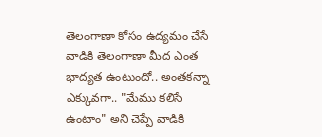తెలంగాణా కోసం ఉద్యమం చేసే వాడికి తెలంగాణా మీద ఎంత భాద్యత ఉంటుందో.. అంతకన్నా ఎక్కువగా.. "మేము కలిసే ఉంటాం" అని చెప్పే వాడికి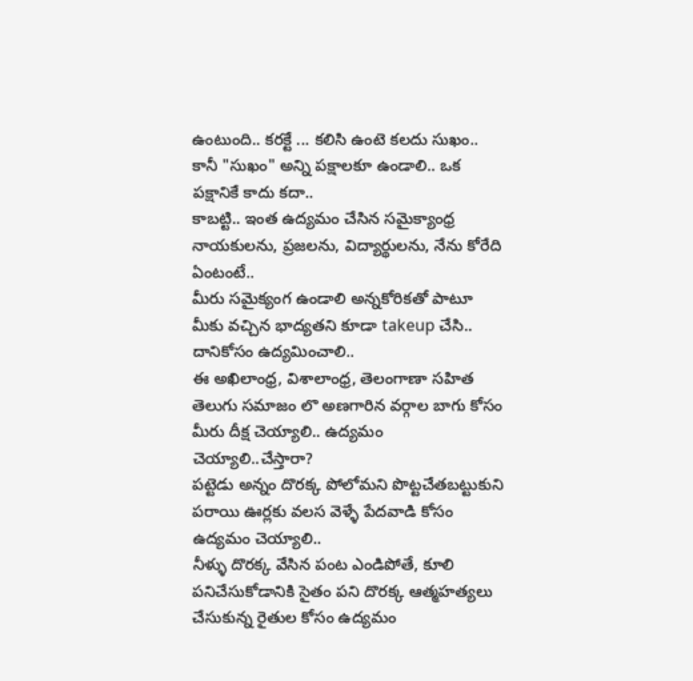ఉంటుంది.. కరక్టే ... కలిసి ఉంటె కలదు సుఖం.. కానీ "సుఖం" అన్ని పక్షాలకూ ఉండాలి.. ఒక పక్షానికే కాదు కదా..
కాబట్టి.. ఇంత ఉద్యమం చేసిన సమైక్యాంధ్ర నాయకులను, ప్రజలను, విద్యార్థులను, నేను కోరేది ఏంటంటే..
మీరు సమైక్యంగ ఉండాలి అన్నకోరికతో పాటూ మీకు వచ్చిన భాద్యతని కూడా takeup చేసి.. దానికోసం ఉద్యమించాలి..
ఈ అఖిలాంధ్ర, విశాలాంధ్ర, తెలంగాణా సహిత తెలుగు సమాజం లొ అణగారిన వర్గాల బాగు కోసం మీరు దీక్ష చెయ్యాలి.. ఉద్యమం చెయ్యాలి..చేస్తారా?
పట్టెడు అన్నం దొరక్క పోలోమని పొట్టచేతబట్టుకుని పరాయి ఊర్లకు వలస వెళ్ళే పేదవాడి కోసం ఉద్యమం చెయ్యాలి..
నీళ్ళు దొరక్క వేసిన పంట ఎండిపోతే, కూలి పనిచేసుకోడానికి సైతం పని దొరక్క ఆత్మహత్యలు చేసుకున్న రైతుల కోసం ఉద్యమం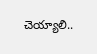చెయ్యాలి..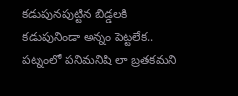కడుపునపుట్టిన బిడ్డలకి కడుపునిండా అన్నం పెట్టలేక.. పట్నంలో పనిమనిషి లా బ్రతకమని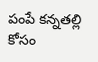పంపే కన్నతల్లి కోసం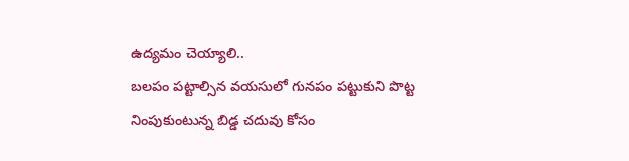ఉద్యమం చెయ్యాలి..
బలపం పట్టాల్సిన వయసులో గునపం పట్టుకుని పొట్ట నింపుకుంటున్న బిడ్డ చదువు కోసం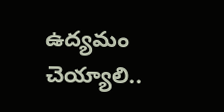ఉద్యమం చెయ్యాలి..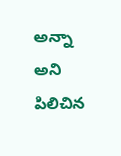అన్నా అని పిలిచిన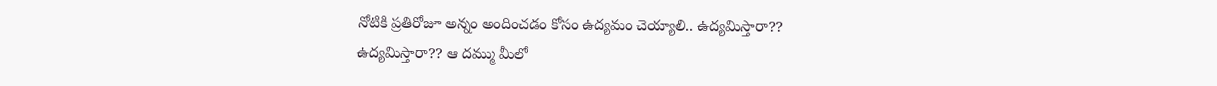నోటికి ప్రతిరోజూ అన్నం అందించడం కోసం ఉద్యమం చెయ్యాలి.. ఉద్యమిస్తారా??
ఉద్యమిస్తారా?? ఆ దమ్ము మీలో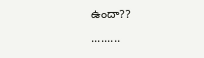ఉందా??
.........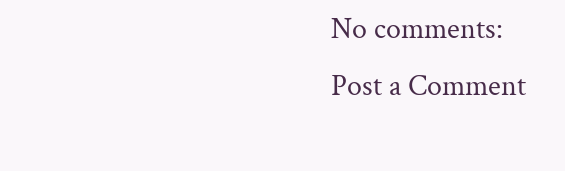No comments:
Post a Comment